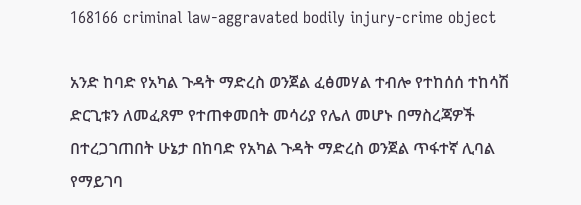168166 criminal law-aggravated bodily injury-crime object

አንድ ከባድ የአካል ጉዳት ማድረስ ወንጀል ፈፅመሃል ተብሎ የተከሰሰ ተከሳሽ ድርጊቱን ለመፈጸም የተጠቀመበት መሳሪያ የሌለ መሆኑ በማስረጃዎች በተረጋገጠበት ሁኔታ በከባድ የአካል ጉዳት ማድረስ ወንጀል ጥፋተኛ ሊባል የማይገባ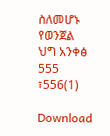ስለመሆኑ
የወንጀል ህግ አንቀፅ 555 ፣556(1)

Download